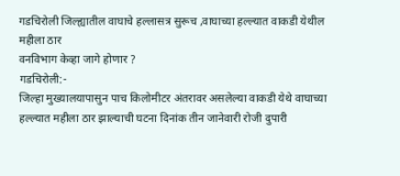गडचिरोली जिल्ह्यातील वाघाचे हल्लासत्र सुरूच ,वाघाच्या हल्ल्यात वाकडी येथील महीला ठार
वनविभाग केव्हा जागे होणार ?
गडचिरोली:-
जिल्हा मुख्यालयापासुन पाच किलोमीटर अंतरावर असलेल्या वाकडी येथे वाघाच्या हल्ल्यात महीला ठार झाल्याची घटना दिनांक तीन जानेवारी रोजी दुपारी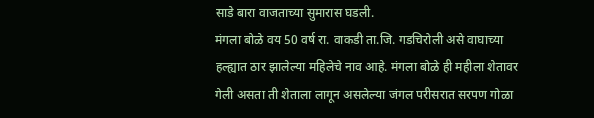साडे बारा वाजताच्या सुमारास घडली.
मंगला बोळे वय 50 वर्ष रा. वाकडी ता.जि. गडचिरोली असे वाघाच्या हल्ह्यात ठार झालेल्या महिलेचे नाव आहे. मंगला बोळे ही महीला शेतावर गेली असता ती शेताला लागून असलेल्या जंगल परीसरात सरपण गोळा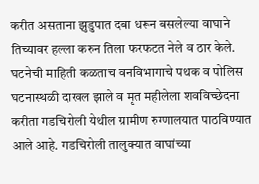करीत असताना झुडुपात दबा धरून बसलेल्या वाघाने तिच्यावर हल्ला करुन तिला फरफटत नेले व ठार केले. घटनेची माहिती कळताच वनविभागाचे पथक व पोलिस घटनास्थळी दाखल झाले व मृत महीलेला शवविच्छेदना करीता गडचिरोली येथील ग्रामीण रुग्णालयात पाठविण्यात आले आहे. गडचिरोली तालुक्यात वाघांच्या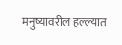मनुष्यावरील हल्ल्यात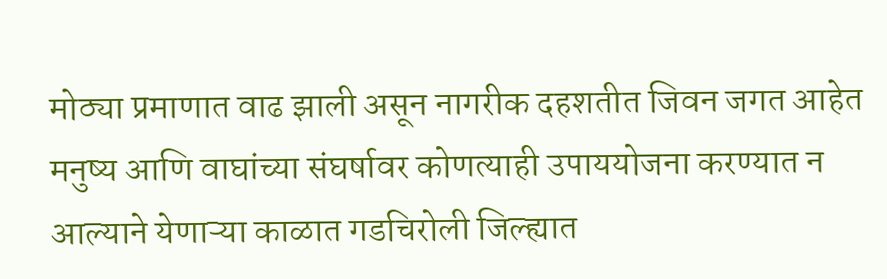मोठ्या प्रमाणात वाढ झाली असून नागरीक दहशतीत जिवन जगत आहेत मनुष्य आणि वाघांच्या संघर्षावर कोणत्याही उपाययोजना करण्यात न आल्याने येणाऱ्या काळात गडचिरोली जिल्ह्यात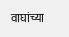वाघांच्या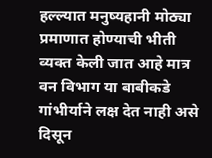हल्ल्यात मनुष्यहानी मोठ्या प्रमाणात होण्याची भीती व्यक्त केली जात आहे मात्र वन विभाग या बाबीकडे गांभीर्याने लक्ष देत नाही असे दिसून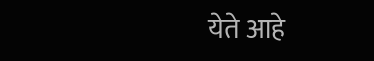येते आहे